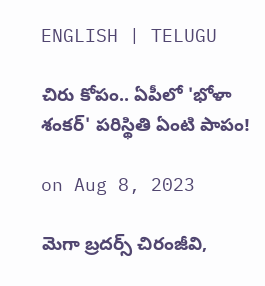ENGLISH | TELUGU

చిరు కోపం.. ఏపీలో 'భోళా శంకర్' పరిస్థితి ఏంటి పాపం!

on Aug 8, 2023

మెగా బ్రదర్స్ చిరంజీవి,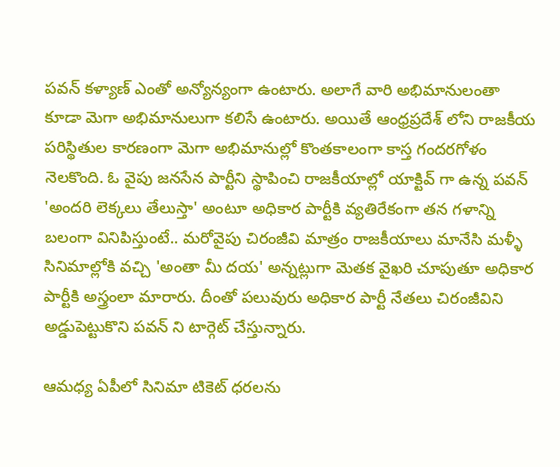పవన్ కళ్యాణ్ ఎంతో అన్యోన్యంగా ఉంటారు. అలాగే వారి అభిమానులంతా కూడా మెగా అభిమానులుగా కలిసే ఉంటారు. అయితే ఆంధ్రప్రదేశ్ లోని రాజకీయ పరిస్థితుల కారణంగా మెగా అభిమానుల్లో కొంతకాలంగా కాస్త గందరగోళం నెలకొంది. ఓ వైపు జనసేన పార్టీని స్థాపించి రాజకీయాల్లో యాక్టివ్ గా ఉన్న పవన్ 'అందరి లెక్కలు తేలుస్తా' అంటూ అధికార పార్టీకి వ్యతిరేకంగా తన గళాన్ని బలంగా వినిపిస్తుంటే.. మరోవైపు చిరంజీవి మాత్రం రాజకీయాలు మానేసి మళ్ళీ సినిమాల్లోకి వచ్చి 'అంతా మీ దయ' అన్నట్లుగా మెతక వైఖరి చూపుతూ అధికార పార్టీకి అస్త్రంలా మారారు. దీంతో పలువురు అధికార పార్టీ నేతలు చిరంజీవిని అడ్డుపెట్టుకొని పవన్ ని టార్గెట్ చేస్తున్నారు.

ఆమధ్య ఏపీలో సినిమా టికెట్ ధరలను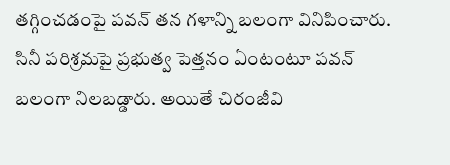తగ్గించడంపై పవన్ తన గళాన్ని బలంగా వినిపించారు. సినీ పరిశ్రమపై ప్రభుత్వ పెత్తనం ఏంటంటూ పవన్ బలంగా నిలబడ్డారు. అయితే చిరంజీవి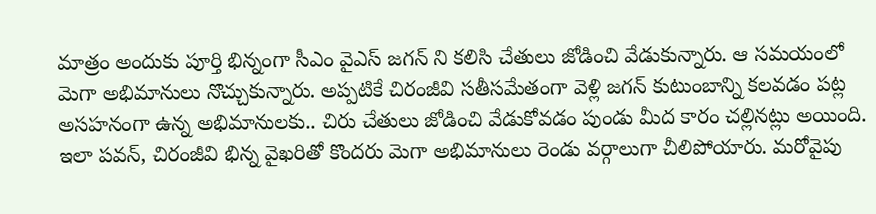మాత్రం అందుకు పూర్తి భిన్నంగా సీఎం వైఎస్ జగన్ ని కలిసి చేతులు జోడించి వేడుకున్నారు. ఆ సమయంలో మెగా అభిమానులు నొచ్చుకున్నారు. అప్పటికే చిరంజీవి సతీసమేతంగా వెళ్లి జగన్ కుటుంబాన్ని కలవడం పట్ల అసహనంగా ఉన్న అభిమానులకు.. చిరు చేతులు జోడించి వేడుకోవడం పుండు మీద కారం చల్లినట్లు అయింది. ఇలా పవన్, చిరంజీవి భిన్న వైఖరితో కొందరు మెగా అభిమానులు రెండు వర్గాలుగా చీలిపోయారు. మరోవైపు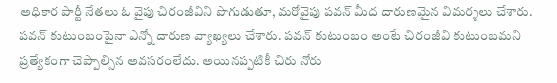అధికార పార్టీ నేతలు ఓ వైపు చిరంజీవిని పొగుడుతూ, మరోవైపు పవన్ మీద దారుణమైన విమర్శలు చేశారు. పవన్ కుటుంబంపైనా ఎన్నో దారుణ వ్యాఖ్యలు చేశారు. పవన్ కుటుంబం అంటే చిరంజీవి కుటుంబమని ప్రత్యేకంగా చెప్పాల్సిన అవసరంలేదు. అయినప్పటికీ చిరు నోరు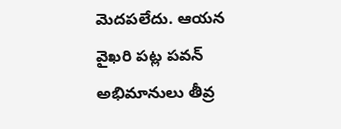మెదపలేదు. ఆయన వైఖరి పట్ల పవన్ అభిమానులు తీవ్ర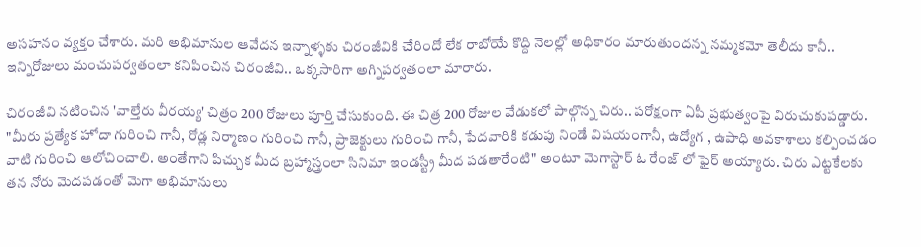అసహనం వ్యక్తం చేశారు. మరి అభిమానుల ఆవేదన ఇన్నాళ్ళకు చిరంజీవికి చేరిందో లేక రాబోయే కొద్ది నెలల్లో అధికారం మారుతుందన్న నమ్మకమో తెలీదు కానీ.. ఇన్నిరోజులు మంచుపర్వతంలా కనిపించిన చిరంజీవి.. ఒక్కసారిగా అగ్నిపర్వతంలా మారారు.

చిరంజీవి నటించిన 'వాల్తేరు వీరయ్య' చిత్రం 200 రోజులు పూర్తి చేసుకుంది. ఈ చిత్ర 200 రోజుల వేడుకలో పాల్గొన్న చిరు.. పరోక్షంగా ఏపీ ప్రభుత్వంపై విరుచుకుపడ్డారు. "మీరు ప్రత్యేక హోదా గురించి గానీ, రోడ్ల నిర్మాణం గురించి గానీ, ప్రాజెక్టులు గురించి గానీ, పేదవారికి కడుపు నిండే విషయంగానీ, ఉద్యోగ , ఉపాధి అవకాశాలు కల్పించడం వాటి గురించి ఆలోచించాలి. అంతేగాని పిచ్చుక మీద బ్రహ్మాస్త్రంలా సినిమా ఇండస్ట్రీ మీద పడతారేంటి" అంటూ మెగాస్టార్ ఓ రేంజ్ లో ఫైర్ అయ్యారు. చిరు ఎట్టకేలకు తన నోరు మెదపడంతో మెగా అభిమానులు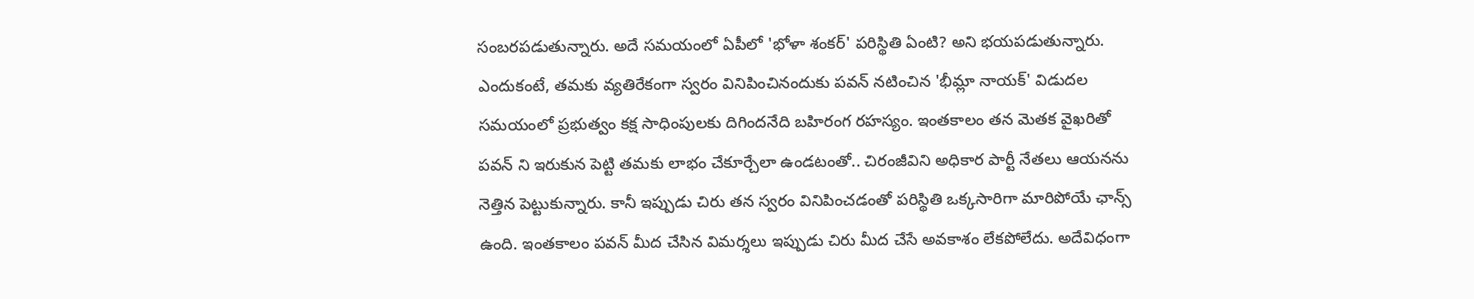సంబరపడుతున్నారు. అదే సమయంలో ఏపీలో 'భోళా శంకర్' పరిస్థితి ఏంటి? అని భయపడుతున్నారు. ఎందుకంటే, తమకు వ్యతిరేకంగా స్వరం వినిపించినందుకు పవన్ నటించిన 'భీమ్లా నాయక్' విడుదల సమయంలో ప్రభుత్వం కక్ష సాధింపులకు దిగిందనేది బహిరంగ రహస్యం. ఇంతకాలం తన మెతక వైఖరితో పవన్ ని ఇరుకున పెట్టి తమకు లాభం చేకూర్చేలా ఉండటంతో.. చిరంజీవిని అధికార పార్టీ నేతలు ఆయనను నెత్తిన పెట్టుకున్నారు. కానీ ఇప్పుడు చిరు తన స్వరం వినిపించడంతో పరిస్థితి ఒక్కసారిగా మారిపోయే ఛాన్స్ ఉంది. ఇంతకాలం పవన్ మీద చేసిన విమర్శలు ఇప్పుడు చిరు మీద చేసే అవకాశం లేకపోలేదు. అదేవిధంగా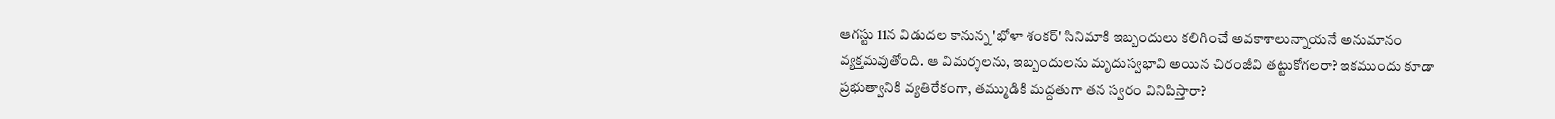ఆగస్టు 11న విడుదల కానున్న 'భోళా శంకర్' సినిమాకి ఇబ్బందులు కలిగించే అవకాశాలున్నాయనే అనుమానం వ్యక్తమవుతోంది. ఆ విమర్శలను, ఇబ్బందులను మృదుస్వభావి అయిన చిరంజీవి తట్టుకోగలరా? ఇకముందు కూడా ప్రభుత్వానికి వ్యతిరేకంగా, తమ్ముడికి మద్దతుగా తన స్వరం వినిపిస్తారా?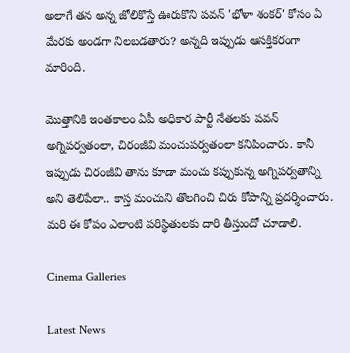అలాగే తన అన్న జోలికొస్తే ఊరుకొని పవన్ 'భోళా శంకర్' కోసం ఏ మేరకు అండగా నిలబడతారు? అన్నది ఇప్పుడు ఆసక్తికరంగా మారింది.

మొత్తానికి ఇంతకాలం ఏపీ అధికార పార్టీ నేతలకు పవన్ అగ్నిపర్వతంలా, చిరంజీవి మంచుపర్వతంలా కనిపించారు. కానీ ఇప్పుడు చిరంజీవి తాను కూడా మంచు కప్పుకున్న అగ్నిపర్వతాన్ని అని తెలిపేలా.. కాస్త మంచుని తొలగించి చిరు కోపాన్ని ప్రదర్శించారు. మరి ఈ కోపం ఎలాంటి పరిస్థితులకు దారి తీస్తుందో చూడాలి.

Cinema Galleries

Latest News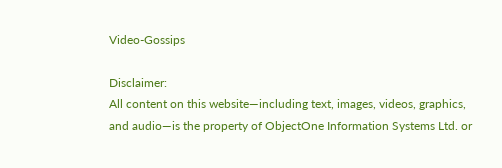Video-Gossips

Disclaimer:
All content on this website—including text, images, videos, graphics, and audio—is the property of ObjectOne Information Systems Ltd. or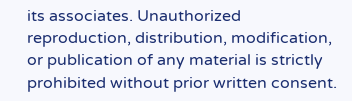its associates. Unauthorized reproduction, distribution, modification, or publication of any material is strictly prohibited without prior written consent.